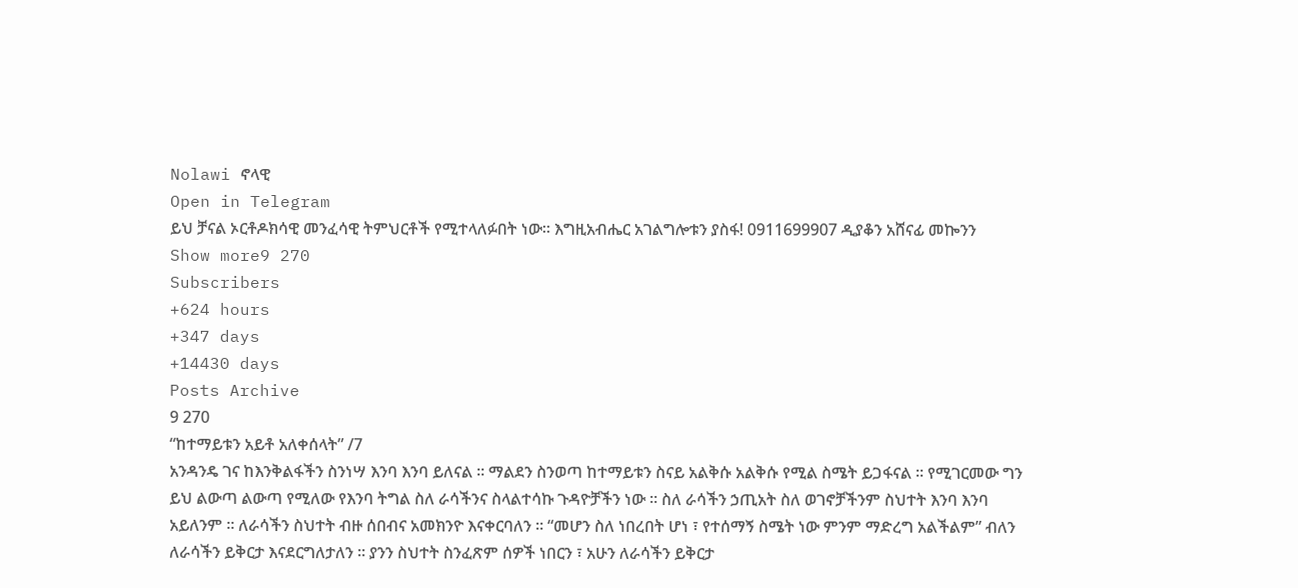Nolawi ኖላዊ
Open in Telegram
ይህ ቻናል ኦርቶዶክሳዊ መንፈሳዊ ትምህርቶች የሚተላለፉበት ነው። እግዚአብሔር አገልግሎቱን ያስፋ! 0911699907 ዲያቆን አሸናፊ መኰንን
Show more9 270
Subscribers
+624 hours
+347 days
+14430 days
Posts Archive
9 270
“ከተማይቱን አይቶ አለቀሰላት” /7
አንዳንዴ ገና ከእንቅልፋችን ስንነሣ እንባ እንባ ይለናል ። ማልደን ስንወጣ ከተማይቱን ስናይ አልቅሱ አልቅሱ የሚል ስሜት ይጋፋናል ። የሚገርመው ግን ይህ ልውጣ ልውጣ የሚለው የእንባ ትግል ስለ ራሳችንና ስላልተሳኩ ጉዳዮቻችን ነው ። ስለ ራሳችን ኃጢአት ስለ ወገኖቻችንም ስህተት እንባ እንባ አይለንም ። ለራሳችን ስህተት ብዙ ሰበብና አመክንዮ እናቀርባለን ። “መሆን ስለ ነበረበት ሆነ ፣ የተሰማኝ ስሜት ነው ምንም ማድረግ አልችልም” ብለን ለራሳችን ይቅርታ እናደርግለታለን ። ያንን ስህተት ስንፈጽም ሰዎች ነበርን ፣ አሁን ለራሳችን ይቅርታ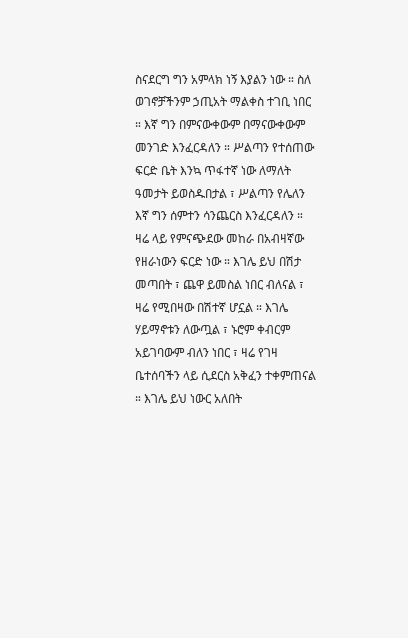ስናደርግ ግን አምላክ ነኝ እያልን ነው ። ስለ ወገኖቻችንም ኃጢአት ማልቀስ ተገቢ ነበር ። እኛ ግን በምናውቀውም በማናውቀውም መንገድ እንፈርዳለን ። ሥልጣን የተሰጠው ፍርድ ቤት እንኳ ጥፋተኛ ነው ለማለት ዓመታት ይወስዱበታል ፣ ሥልጣን የሌለን እኛ ግን ሰምተን ሳንጨርስ እንፈርዳለን ።
ዛሬ ላይ የምናጭደው መከራ በአብዛኛው የዘራነውን ፍርድ ነው ። እገሌ ይህ በሽታ መጣበት ፣ ጨዋ ይመስል ነበር ብለናል ፣ ዛሬ የሚበዛው በሽተኛ ሆኗል ። እገሌ ሃይማኖቱን ለውጧል ፣ ኑሮም ቀብርም አይገባውም ብለን ነበር ፣ ዛሬ የገዛ ቤተሰባችን ላይ ሲደርስ አቅፈን ተቀምጠናል ። እገሌ ይህ ነውር አለበት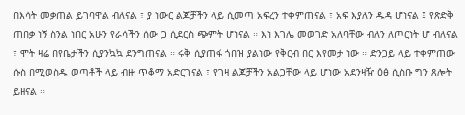በእሳት መቃጠል ይገባዋል ብለናል ፣ ያ ነውር ልጆቻችን ላይ ሲመጣ አፍረን ተቀምጠናል ፣ አፍ እያለን ዱዳ ሆነናል ፤ የጽድቅ ጠበቃ ነኝ ስንል ነበር አሁን የራሳችን ሰው ጋ ሲደርስ ጭምት ሆነናል ። እነ እገሌ መወገድ አለባቸው ብለን ለጦርነት ሆ ብለናል ፣ ሞት ዛሬ በየቤታችን ሲያንኳኳ ደንግጠናል ። ሩቅ ሲያጠፋ ጎበዝ ያልነው የቅርብ በር እየመታ ነው ። ድንጋይ ላይ ተቀምጠው ሱስ በሚወስዱ ወጣቶች ላይ ብዙ ጥቆማ አድርገናል ፣ የገዛ ልጆቻችን አልጋቸው ላይ ሆነው አደንዛዥ ዕፅ ሲስቡ ግን ጸሎት ይዘናል ።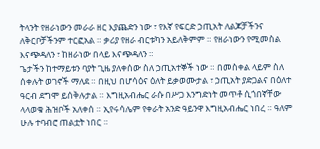ትላንት የዘራነውን መራራ ዘር እያጨድን ነው ፣ የእኛ የፍርድ ኃጢአት ለልጆቻችንና ለቅርቦቻችንም ተርፎአል ። ቃሪያ የዘራ ብርቱካን አይለቅምም ። የዘራነውን የሚመስል እናጭዳለን ፣ ከዘራነው በላይ እናጭዳለን ።
ጌታችን ከተማይቱን ባያት ጊዜ ያለቀሰው ስለ ኃጢአተኞች ነው ። በመስቀል ላይም ስለ ሰቀሉት ወገኖች ማለደ ። በዚህ በሆሳዕና ዕለት ይቃወሙታል ፣ ኃጢአት ያድጋልና በዕለተ ዓርብ ደግሞ ይሰቅሉታል ። እግዚአብሔር ራሱ በሥጋ እንግድነት መጥቶ ሲጎበኛቸው ላላወቁ ሕዝቦች አለቀሰ ። ኢየሩሳሌም የቀራት አንድ ዓይንዋ እግዚአብሔር ነበረ ። ዓለም ሁሉ ተባብሮ ጠልቷት ነበር ።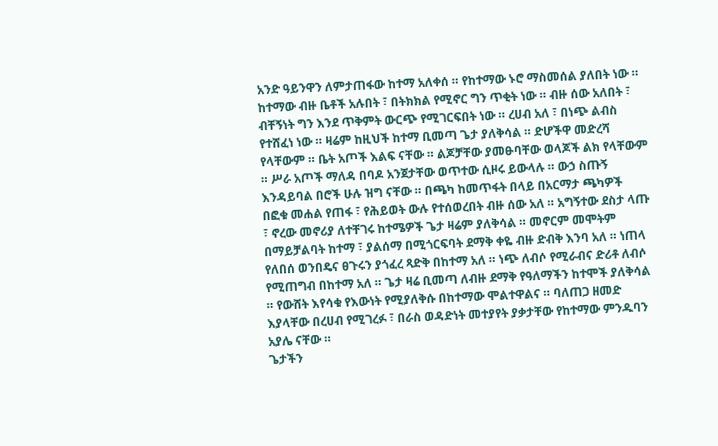አንድ ዓይንዋን ለምታጠፋው ከተማ አለቀሰ ። የከተማው ኑሮ ማስመሰል ያለበት ነው ። ከተማው ብዙ ቤቶች አሉበት ፣ በትክክል የሚኖር ግን ጥቂት ነው ። ብዙ ሰው አለበት ፣ ብቸኝነት ግን እንደ ጥቅምት ውርጭ የሚገርፍበት ነው ። ረሀብ አለ ፣ በነጭ ልብስ የተሸፈነ ነው ። ዛሬም ከዚህች ከተማ ቢመጣ ጌታ ያለቅሳል ። ድሆችዋ መድረሻ የላቸውም ። ቤት አጦች እልፍ ናቸው ። ልጆቻቸው ያመፁባቸው ወላጆች ልክ የላቸውም ። ሥራ አጦች ማለዳ በባዶ አንጀታቸው ወጥተው ሲዞሩ ይውላሉ ። ውኃ ስጡኝ እንዳይባል በሮች ሁሉ ዝግ ናቸው ። በጫካ ከመጥፋት በላይ በአርማታ ጫካዎች በፎቁ መሐል የጠፋ ፣ የሕይወት ውሉ የተሰወረበት ብዙ ሰው አለ ። አግኝተው ደስታ ላጡ ፣ ኖረው መኖሪያ ለተቸገሩ ከተሜዎች ጌታ ዛሬም ያለቅሳል ። መኖርም መሞትም በማይቻልባት ከተማ ፣ ያልሰማ በሚጎርፍባት ደማቅ ቀዬ ብዙ ድብቅ እንባ አለ ። ነጠላ የለበሰ ወንበዴና ፀጉሩን ያጎፈረ ጻድቅ በከተማ አለ ። ነጭ ለብሶ የሚራብና ድሪቶ ለብሶ የሚጠግብ በከተማ አለ ። ጌታ ዛሬ ቢመጣ ለብዙ ደማቅ የዓለማችን ከተሞች ያለቅሳል ። የውሸት እየሳቁ የእውነት የሚያለቅሱ በከተማው ሞልተዋልና ። ባለጠጋ ዘመድ እያላቸው በረሀብ የሚገረፉ ፣ በራስ ወዳድነት መተያየት ያቃታቸው የከተማው ምንዱባን አያሌ ናቸው ።
ጌታችን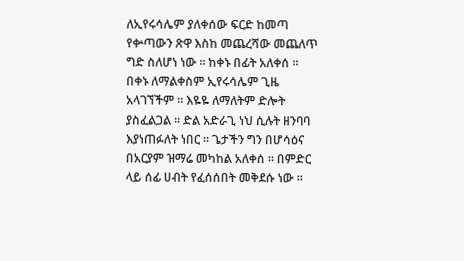ለኢየሩሳሌም ያለቀሰው ፍርድ ከመጣ የቍጣውን ጽዋ እስከ መጨረሻው መጨለጥ ግድ ስለሆነ ነው ። ከቀኑ በፊት አለቀሰ ። በቀኑ ለማልቀስም ኢየሩሳሌም ጊዜ አላገኘችም ። እዬዬ ለማለትም ድሎት ያስፈልጋል ። ድል አድራጊ ነህ ሲሉት ዘንባባ እያነጠፉለት ነበር ። ጌታችን ግን በሆሳዕና በአርያም ዝማሬ መካከል አለቀሰ ። በምድር ላይ ሰፊ ሀብት የፈሰሰበት መቅደሱ ነው ።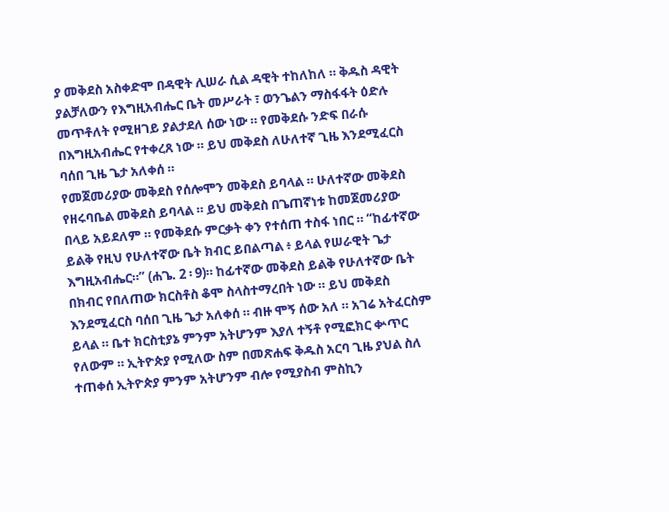ያ መቅደስ አስቀድሞ በዳዊት ሊሠራ ሲል ዳዊት ተከለከለ ። ቅዱስ ዳዊት ያልቻለውን የእግዚአብሔር ቤት መሥራት ፣ ወንጌልን ማስፋፋት ዕድሉ መጥቶለት የሚዘገይ ያልታደለ ሰው ነው ። የመቅደሱ ንድፍ በራሱ በእግዚአብሔር የተቀረጸ ነው ። ይህ መቅደስ ለሁለተኛ ጊዜ እንደሚፈርስ ባሰበ ጊዜ ጌታ አለቀሰ ።
የመጀመሪያው መቅደስ የሰሎሞን መቅደስ ይባላል ። ሁለተኛው መቅደስ የዘሩባቤል መቅደስ ይባላል ። ይህ መቅደስ በጌጠኛነቱ ከመጀመሪያው በላይ አይደለም ። የመቅደሱ ምርቃት ቀን የተሰጠ ተስፋ ነበር ። “ከፊተኛው ይልቅ የዚህ የሁለተኛው ቤት ክብር ይበልጣል ፥ ይላል የሠራዊት ጌታ እግዚአብሔር።” (ሐጌ. 2 ፡ 9)። ከፊተኛው መቅደስ ይልቅ የሁለተኛው ቤት በክብር የበለጠው ክርስቶስ ቆሞ ስላስተማረበት ነው ። ይህ መቅደስ እንደሚፈርስ ባሰበ ጊዜ ጌታ አለቀሰ ። ብዙ ሞኝ ሰው አለ ። አገሬ አትፈርስም ይላል ። ቤተ ክርስቲያኔ ምንም አትሆንም እያለ ተኝቶ የሚፎክር ቍጥር የለውም ። ኢትዮጵያ የሚለው ስም በመጽሐፍ ቅዱስ አርባ ጊዜ ያህል ስለ ተጠቀሰ ኢትዮጵያ ምንም አትሆንም ብሎ የሚያስብ ምስኪን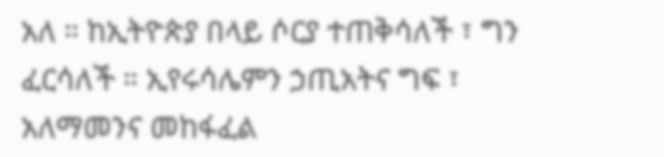አለ ። ከኢትዮጵያ በላይ ሶርያ ተጠቅሳለች ፣ ግን ፈርሳለች ። ኢየሩሳሌምን ኃጢአትና ግፍ ፣ አለማመንና መከፋፈል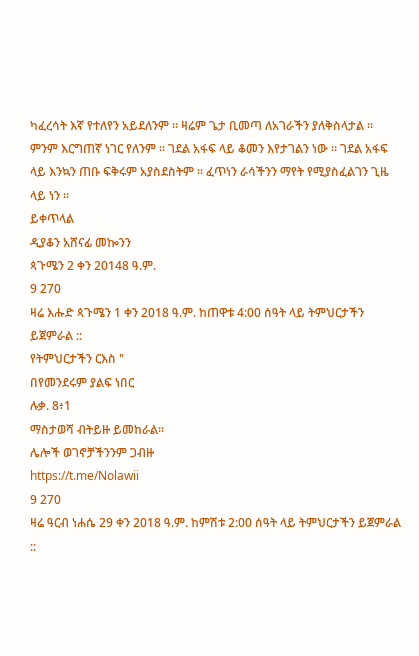ካፈረሳት እኛ የተለየን አይደለንም ። ዛሬም ጌታ ቢመጣ ለአገራችን ያለቅስላታል ። ምንም እርግጠኛ ነገር የለንም ። ገደል አፋፍ ላይ ቆመን እየታገልን ነው ። ገደል አፋፍ ላይ እንኳን ጠቡ ፍቅሩም አያስደስትም ። ፈጥነን ራሳችንን ማየት የሚያስፈልገን ጊዜ ላይ ነን ።
ይቀጥላል
ዲያቆን አሸናፊ መኰንን
ጳጉሜን 2 ቀን 20148 ዓ.ም.
9 270
ዛሬ እሑድ ጳጉሜን 1 ቀን 2018 ዓ.ም. ከጠዋቱ 4:00 ሰዓት ላይ ትምህርታችን ይጀምራል ::
የትምህርታችን ርእስ "
በየመንደሩም ያልፍ ነበር
ሉቃ. 8፥1
ማስታወሻ ብትይዙ ይመከራል።
ሌሎች ወገኖቻችንንም ጋብዙ
https://t.me/Nolawii
9 270
ዛሬ ዓርብ ነሐሴ 29 ቀን 2018 ዓ.ም. ከምሽቱ 2:00 ሰዓት ላይ ትምህርታችን ይጀምራል ::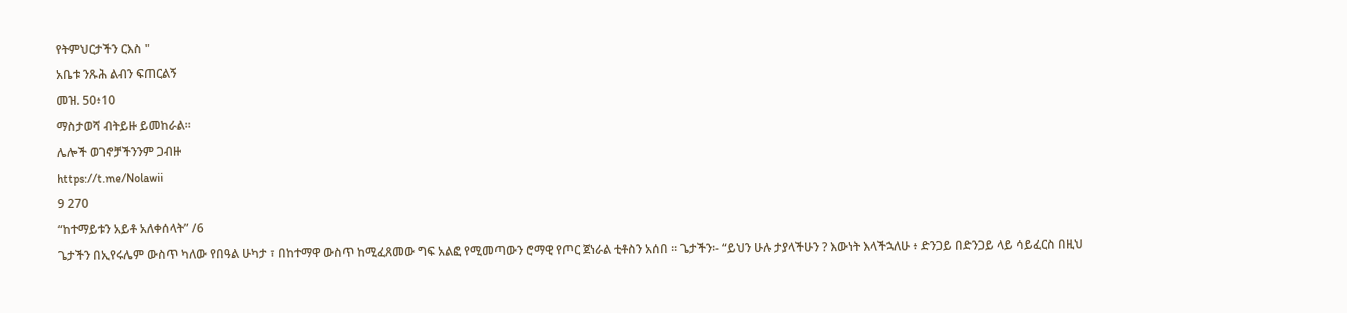የትምህርታችን ርእስ "
አቤቱ ንጹሕ ልብን ፍጠርልኝ
መዝ. 50፥10
ማስታወሻ ብትይዙ ይመከራል።
ሌሎች ወገኖቻችንንም ጋብዙ
https://t.me/Nolawii
9 270
“ከተማይቱን አይቶ አለቀሰላት” /6
ጌታችን በኢየሩሌም ውስጥ ካለው የበዓል ሁካታ ፣ በከተማዋ ውስጥ ከሚፈጸመው ግፍ አልፎ የሚመጣውን ሮማዊ የጦር ጀነራል ቲቶስን አሰበ ። ጌታችን፡- “ይህን ሁሉ ታያላችሁን ? እውነት እላችኋለሁ ፥ ድንጋይ በድንጋይ ላይ ሳይፈርስ በዚህ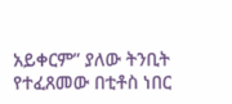አይቀርም” ያለው ትንቢት የተፈጸመው በቲቶስ ነበር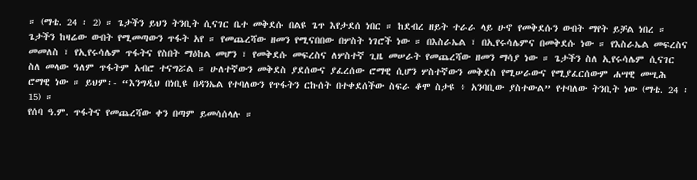። (ማቴ. 24 ፡ 2) ። ጌታችን ይህን ትንቢት ሲናገር ቤተ መቅደሱ በልዩ ጌጥ እየታደሰ ነበር ። ከደብረ ዘይት ተራራ ላይ ሁኖ የመቅደሱን ውበት ማየት ይቻል ነበረ ። ጌታችን ከዛሬው ውበት የሚመጣውን ጥፋት አየ ። የመጨረሻው ዘመን የሚናበበው በሦስት ነገሮች ነው ። በእስራኤል ፣ በኢየሩሳሌምና በመቅደሱ ነው ። የእስራኤል መፍረስና መመለስ ፣ የኢየሩሳሌም ጥፋትና የስበት ማዕከል መሆን ፣ የመቅደሱ መፍረስና ለሦስተኛ ጊዜ መሠራት የመጨረሻው ዘመን ማሳያ ነው ። ጌታችን ስለ ኢየሩሳሌም ሲናገር ስለ መላው ዓለም ጥፋትም አብሮ ተናግሯል ። ሁለተኛውን መቅደስ ያደሰውና ያፈረሰው ሮማዊ ሲሆን ሦስተኛውን መቅደስ የሚሠራውና የሚያፈርሰውም ሐሣዊ መሢሕ ሮማዊ ነው ። ይህም፡- “እንግዲህ በነቢዩ በዳንኤል የተባለውን የጥፋትን ርኩሰት በተቀደሰችው ስፍራ ቆሞ ስታዩ ፥ አንባቢው ያስተውል” የተባለው ትንቢት ነው (ማቴ. 24 ፡ 15) ።
የሰባ ዓ.ም. ጥፋትና የመጨረሻው ቀን በጣም ይመሳሰላሉ ።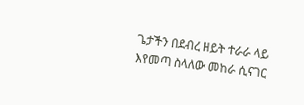ጌታችን በደብረ ዘይት ተራራ ላይ እየመጣ ስላለው መከራ ሲናገር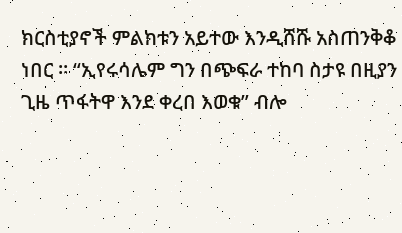ክርስቲያኖች ምልክቱን አይተው እንዲሸሹ አስጠንቅቆ ነበር ። “ኢየሩሳሌም ግን በጭፍራ ተከባ ስታዩ በዚያን ጊዜ ጥፋትዋ እንደ ቀረበ እወቁ” ብሎ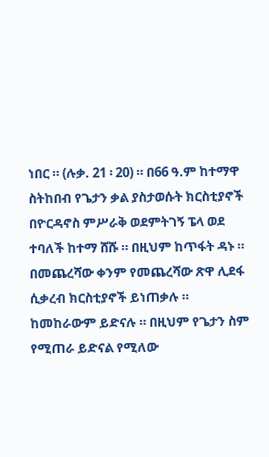ነበር ። (ሉቃ. 21 ፡ 20) ። በ66 ዓ.ም ከተማዋ ስትከበብ የጌታን ቃል ያስታወሱት ክርስቲያኖች በዮርዳኖስ ምሥራቅ ወደምትገኝ ፔላ ወደ ተባለች ከተማ ሸሹ ። በዚህም ከጥፋት ዳኑ ። በመጨረሻው ቀንም የመጨረሻው ጽዋ ሊደፋ ሲቃረብ ክርስቲያኖች ይነጠቃሉ ። ከመከራውም ይድናሉ ። በዚህም የጌታን ስም የሚጠራ ይድናል የሚለው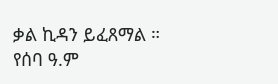ቃል ኪዳን ይፈጸማል ።
የሰባ ዓ.ም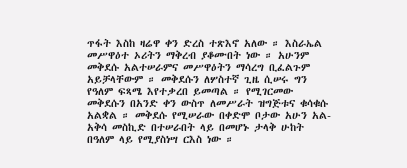ጥፋት እስከ ዛሬዋ ቀን ድረስ ተጽእኖ አለው ። እስራኤል መሥዋዕተ ኦሪትን ማቅረብ ያቆሙበት ነው ። አሁንም መቅደሱ አልተሠራምና መሥዋዕትን ማሳረግ ቢፈልጉም አይቻላቸውም ። መቅደሱን ለሦስተኛ ጊዜ ሲሠሩ ግን የዓለም ፍጻሜ እየተቃረበ ይመጣል ። የሚገርመው መቅደሱን በአንድ ቀን ውስጥ ለመሥራት ዝግጅቱና ቁሳቁሱ አልቋል ። መቅደሱ የሚሠራው በቀድሞ ቦታው አሁን አል-አቅሳ መስኪድ በተሠራበት ላይ በመሆኑ ታላቅ ሁከት በዓለም ላይ የሚያስነሣ ርእስ ነው ።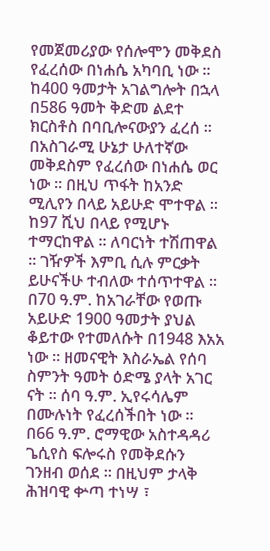የመጀመሪያው የሰሎሞን መቅደስ የፈረሰው በነሐሴ አካባቢ ነው ። ከ400 ዓመታት አገልግሎት በኋላ በ586 ዓመት ቅድመ ልደተ ክርስቶስ በባቢሎናውያን ፈረሰ ። በአስገራሚ ሁኔታ ሁለተኛው መቅደስም የፈረሰው በነሐሴ ወር ነው ። በዚህ ጥፋት ከአንድ ሚሊየን በላይ አይሁድ ሞተዋል ። ከ97 ሺህ በላይ የሚሆኑ ተማርከዋል ። ለባርነት ተሽጠዋል ። ገዥዎች እምቢ ሲሉ ምርቃት ይሁናችሁ ተብለው ተሰጥተዋል ። በ70 ዓ.ም. ከአገራቸው የወጡ አይሁድ 1900 ዓመታት ያህል ቆይተው የተመለሱት በ1948 እአአ ነው ። ዘመናዊት እስራኤል የሰባ ስምንት ዓመት ዕድሜ ያላት አገር ናት ። ሰባ ዓ.ም. ኢየሩሳሌም በሙሉነት የፈረሰችበት ነው ።
በ66 ዓ.ም. ሮማዊው አስተዳዳሪ ጌሲየስ ፍሎሩስ የመቅደሱን ገንዘብ ወሰደ ። በዚህም ታላቅ ሕዝባዊ ቍጣ ተነሣ ፣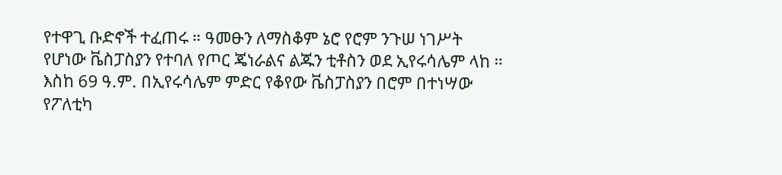የተዋጊ ቡድኖች ተፈጠሩ ። ዓመፁን ለማስቆም ኔሮ የሮም ንጉሠ ነገሥት የሆነው ቬስፓስያን የተባለ የጦር ጄነራልና ልጁን ቲቶስን ወደ ኢየሩሳሌም ላከ ። እስከ 69 ዓ.ም. በኢየሩሳሌም ምድር የቆየው ቬስፓስያን በሮም በተነሣው የፖለቲካ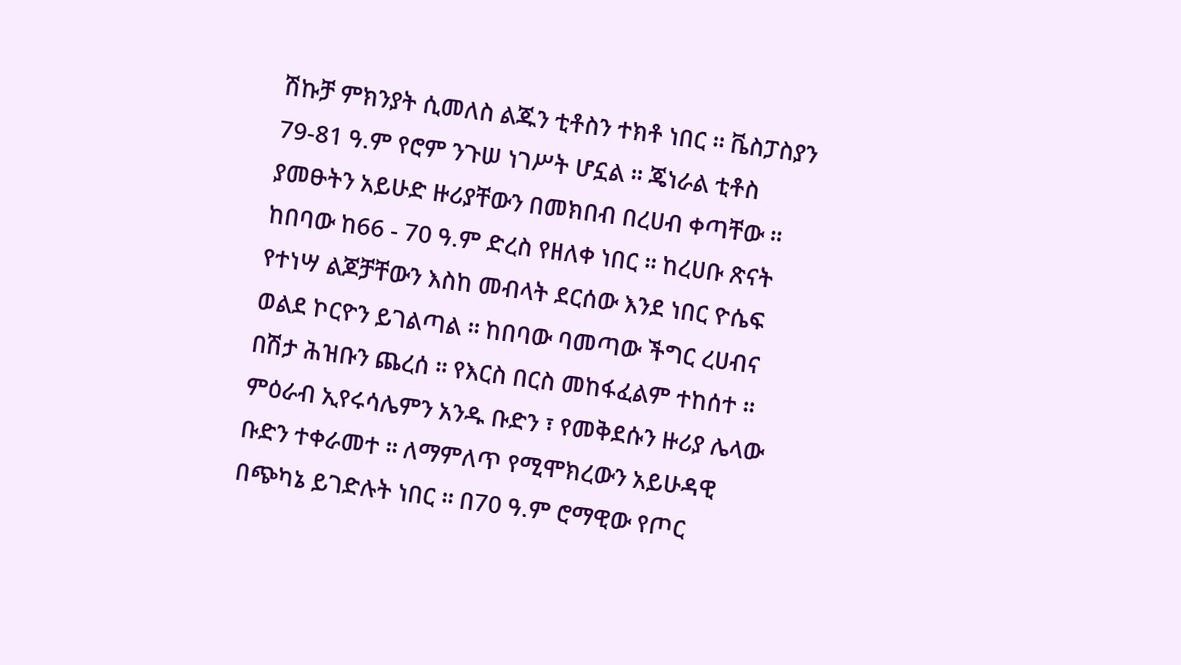ሽኩቻ ምክንያት ሲመለስ ልጁን ቲቶስን ተክቶ ነበር ። ቬስፓስያን 79-81 ዓ.ም የሮም ንጉሠ ነገሥት ሆኗል ። ጄነራል ቲቶስ ያመፁትን አይሁድ ዙሪያቸውን በመክበብ በረሀብ ቀጣቸው ። ከበባው ከ66 - 70 ዓ.ም ድረስ የዘለቀ ነበር ። ከረሀቡ ጽናት የተነሣ ልጆቻቸውን እስከ መብላት ደርሰው እንደ ነበር ዮሴፍ ወልደ ኮርዮን ይገልጣል ። ከበባው ባመጣው ችግር ረሀብና በሽታ ሕዝቡን ጨረሰ ። የእርስ በርስ መከፋፈልም ተከሰተ ። ምዕራብ ኢየሩሳሌምን አንዱ ቡድን ፣ የመቅደሱን ዙሪያ ሌላው ቡድን ተቀራመተ ። ለማምለጥ የሚሞክረውን አይሁዳዊ በጭካኔ ይገድሉት ነበር ። በ70 ዓ.ም ሮማዊው የጦር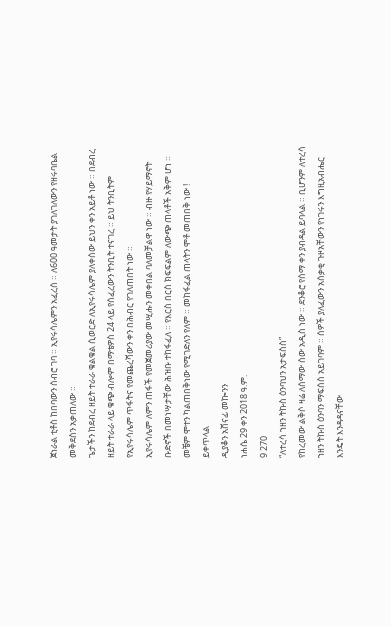ጀነራል ቲቶስ ከበባውን ሰብሮ ገባ ። ኢየሩሳሌምን አፈረሰ ። ለ600 ዓመታት ያገለገለውን የዘሩባቤል መቅደስን አቃጠለው ።
ጌታችን ከደብረ ዘይት ተራራ ቁልቁል ሲወርድ ለኢየሩሳሌም ያለቀሰው ይህን ቀን አይቶ ነው ። በደብረ ዘይት ተራራ ላይ ቁጭ ብሎም በማቴዎስ 24 ላይ የሰፈረውን ትንቢት ተናገረ ። ይህ ትንቢትም የኢየሩሳሌም ጥፋትና የመጨረሻውን ቀን በሕብር የገለጠበት ነው ።
ኢየሩሳሌም ለምን ጠፋች የመጀመሪያው መሢሑን መቀበል ባለመቻልዋ ነው ። ብዙ የሃይማኖት ቡድኖች በመነሣታቸው ሕዝቡ ተከፋፈለ ። የእርስ በርስ ክፍፍልም ለውጭ ጠላቶች አቅም ሆነ ። መቼም ሞተን ካልጠበቅነው የሚገድለን የለም ። መከፋፈል ጠላትን ሞቶ መጠበቅ ነው !
ይቀጥላል
ዲያቆን አሸናፊ መኰንን
ነሐሴ 29 ቀን 2018 ዓ.ም.
9 270
“ለተረሳ ኀዘን ትኩስ ዕንባህን አታፍስስ”
የከረመው ልቅሶ ዛሬ ለሰማው ሰው አዲስ ነው ። ደንቆሮ የሰማ ቀን ያብዳል ይባላል ። ቢሆንም ለተረሳ ኀዘን ትኩስ ዕንባን ማፍሰስ አይገባም ። ሰዎች ያለፈውን አሰቃቂ ጉዞአቸውን የነገሩን እግዚአብሔር እንዴት እንዳዳናቸው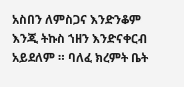አስበን ለምስጋና እንድንቆም እንጂ ትኩስ ኀዘን እንድናቀርብ አይደለም ። ባለፈ ክረምት ቤት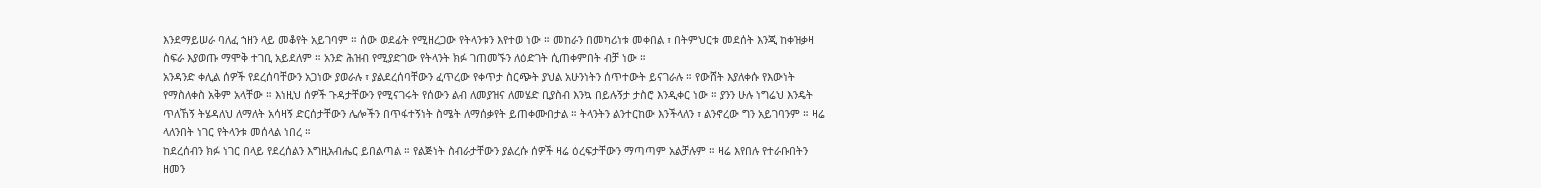እንደማይሠራ ባለፈ ኀዘን ላይ መቆየት አይገባም ። ሰው ወደፊት የሚዘረጋው የትላንቱን እየተወ ነው ። መከራን በመካሪነቱ መቀበል ፣ በትምህርቱ መደሰት እንጂ ከቀዝቃዛ ስፍራ እያወጡ ማሞቅ ተገቢ አይደለም ። አንድ ሕዝብ የሚያድገው የትላንት ክፉ ገጠመኙን ለዕድገት ሲጠቀምበት ብቻ ነው ።
አንዳንድ ቀሊል ሰዎች የደረሰባቸውን አጋነው ያወራሉ ፣ ያልደረሰባቸውን ፈጥረው የቀጥታ ስርጭት ያህል አሁንነትን ሰጥተውት ይናገራሉ ። የውሸት እያለቀሱ የእውነት የማስለቀስ አቅም አላቸው ። እነዚህ ሰዎች ጉዳታቸውን የሚናገሩት የሰውን ልብ ለመያዝና ለመሄድ ቢያስብ እንኳ በይሉኝታ ታስሮ እንዲቀር ነው ። ያንን ሁሉ ነግሬህ እንዴት ጥለኸኝ ትሄዳለህ ለማለት አሳዛኝ ድርሰታቸውን ሌሎችን በጥፋተኝነት ስሜት ለማሰቃየት ይጠቀሙበታል ። ትላንትን ልንተርከው እንችላለን ፣ ልንኖረው ግን አይገባንም ። ዛሬ ላለንበት ነገር የትላንቱ መሰላል ነበረ ።
ከደረሰብን ክፉ ነገር በላይ የደረሰልን እግዚአብሔር ይበልጣል ። የልጅነት ስብራታቸውን ያልረሱ ሰዎች ዛሬ ዕረፍታቸውን ማጣጣም አልቻሉም ። ዛሬ እየበሉ የተራቡበትን ዘመን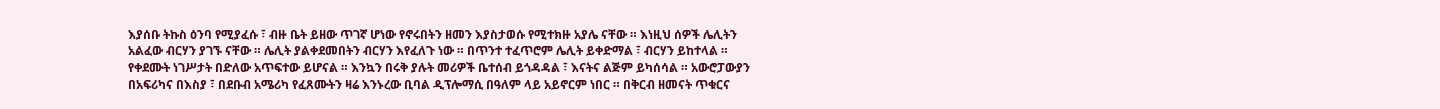እያሰቡ ትኩስ ዕንባ የሚያፈሱ ፣ ብዙ ቤት ይዘው ጥገኛ ሆነው የኖሩበትን ዘመን እያስታወሱ የሚተክዙ አያሌ ናቸው ። እነዚህ ሰዎች ሌሊትን አልፈው ብርሃን ያገኙ ናቸው ። ሌሊት ያልቀደመበትን ብርሃን እየፈለጉ ነው ። በጥንተ ተፈጥሮም ሌሊት ይቀድማል ፣ ብርሃን ይከተላል ። የቀደሙት ነገሥታት በድለው አጥፍተው ይሆናል ። እንኳን በሩቅ ያሉት መሪዎች ቤተሰብ ይጎዳዳል ፣ እናትና ልጅም ይካሰሳል ። አውሮፓውያን በአፍሪካና በእስያ ፣ በደቡብ አሜሪካ የፈጸሙትን ዛሬ እንኑረው ቢባል ዲፕሎማሲ በዓለም ላይ አይኖርም ነበር ። በቅርብ ዘመናት ጥቁርና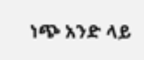ነጭ አንድ ላይ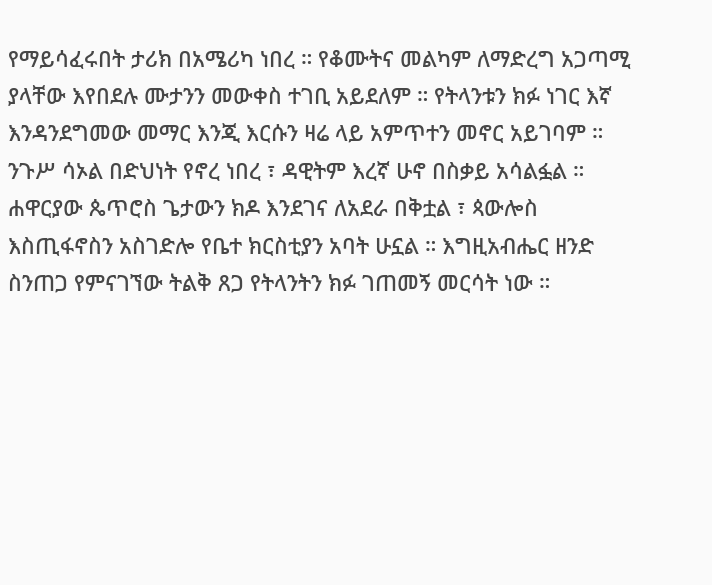የማይሳፈሩበት ታሪክ በአሜሪካ ነበረ ። የቆሙትና መልካም ለማድረግ አጋጣሚ ያላቸው እየበደሉ ሙታንን መውቀስ ተገቢ አይደለም ። የትላንቱን ክፉ ነገር እኛ እንዳንደግመው መማር እንጂ እርሱን ዛሬ ላይ አምጥተን መኖር አይገባም ።
ንጉሥ ሳኦል በድህነት የኖረ ነበረ ፣ ዳዊትም እረኛ ሁኖ በስቃይ አሳልፏል ። ሐዋርያው ጴጥሮስ ጌታውን ክዶ እንደገና ለአደራ በቅቷል ፣ ጳውሎስ እስጢፋኖስን አስገድሎ የቤተ ክርስቲያን አባት ሁኗል ። እግዚአብሔር ዘንድ ስንጠጋ የምናገኘው ትልቅ ጸጋ የትላንትን ክፉ ገጠመኝ መርሳት ነው ።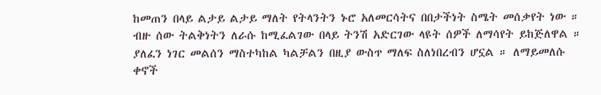ከመጠን በላይ ልታይ ልታይ ማለት የትላንትን ኑሮ አለመርሳትና በበታችነት ስሜት መሰቃየት ነው ። ብዙ ሰው ትልቅነትን ለራሱ ከሚፈልገው በላይ ትንሽ አድርገው ላዩት ሰዎች ለማሳየት ይከጅለዋል ።
ያለፈን ነገር መልሰን ማስተካከል ካልቻልን በዚያ ውስጥ ማለፍ ስለነበረብን ሆኗል ። ለማይመለሱ ቀኖች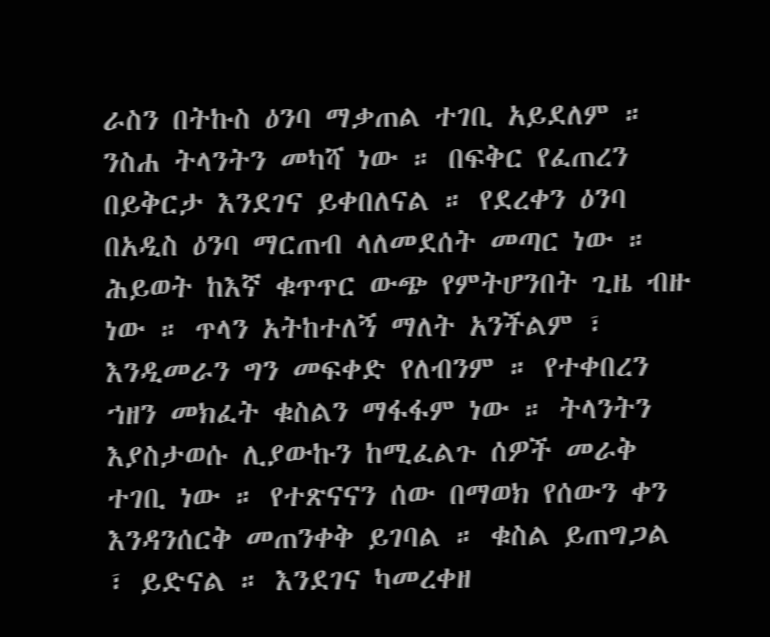ራስን በትኩስ ዕንባ ማቃጠል ተገቢ አይደለም ። ንስሐ ትላንትን መካሻ ነው ። በፍቅር የፈጠረን በይቅርታ እንደገና ይቀበለናል ። የደረቀን ዕንባ በአዲስ ዕንባ ማርጠብ ላለመደሰት መጣር ነው ። ሕይወት ከእኛ ቁጥጥር ውጭ የምትሆንበት ጊዜ ብዙ ነው ። ጥላን አትከተለኝ ማለት አንችልም ፣ እንዲመራን ግን መፍቀድ የለብንም ። የተቀበረን ኀዘን መክፈት ቁስልን ማፋፋም ነው ። ትላንትን እያስታወሱ ሊያውኩን ከሚፈልጉ ሰዎች መራቅ ተገቢ ነው ። የተጽናናን ሰው በማወክ የሰውን ቀን እንዳንሰርቅ መጠንቀቅ ይገባል ። ቁስል ይጠግጋል ፣ ይድናል ። እንደገና ካመረቀዘ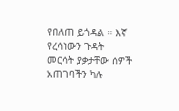የበለጠ ይጎዳል ። እኛ የረሳነውን ጉዳት መርሳት ያቃታቸው ሰዎች አጠገባችን ካሉ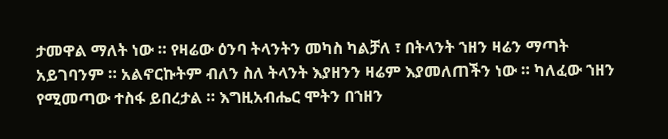ታመዋል ማለት ነው ። የዛሬው ዕንባ ትላንትን መካስ ካልቻለ ፣ በትላንት ኀዘን ዛሬን ማጣት አይገባንም ። አልኖርኩትም ብለን ስለ ትላንት እያዘንን ዛሬም እያመለጠችን ነው ። ካለፈው ኀዘን የሚመጣው ተስፋ ይበረታል ። እግዚአብሔር ሞትን በኀዘን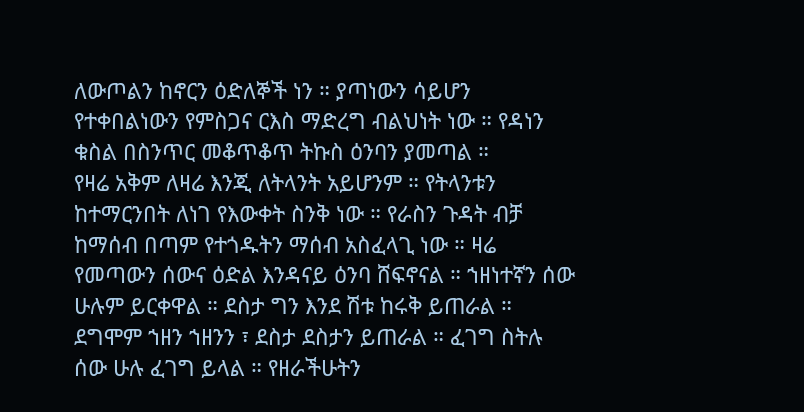ለውጦልን ከኖርን ዕድለኞች ነን ። ያጣነውን ሳይሆን የተቀበልነውን የምስጋና ርእስ ማድረግ ብልህነት ነው ። የዳነን ቁስል በስንጥር መቆጥቆጥ ትኩስ ዕንባን ያመጣል ።
የዛሬ አቅም ለዛሬ እንጂ ለትላንት አይሆንም ። የትላንቱን ከተማርንበት ለነገ የእውቀት ስንቅ ነው ። የራስን ጉዳት ብቻ ከማሰብ በጣም የተጎዱትን ማሰብ አስፈላጊ ነው ። ዛሬ የመጣውን ሰውና ዕድል እንዳናይ ዕንባ ሸፍኖናል ። ኀዘነተኛን ሰው ሁሉም ይርቀዋል ። ደስታ ግን እንደ ሽቱ ከሩቅ ይጠራል ። ደግሞም ኀዘን ኀዘንን ፣ ደስታ ደስታን ይጠራል ። ፈገግ ስትሉ ሰው ሁሉ ፈገግ ይላል ። የዘራችሁትን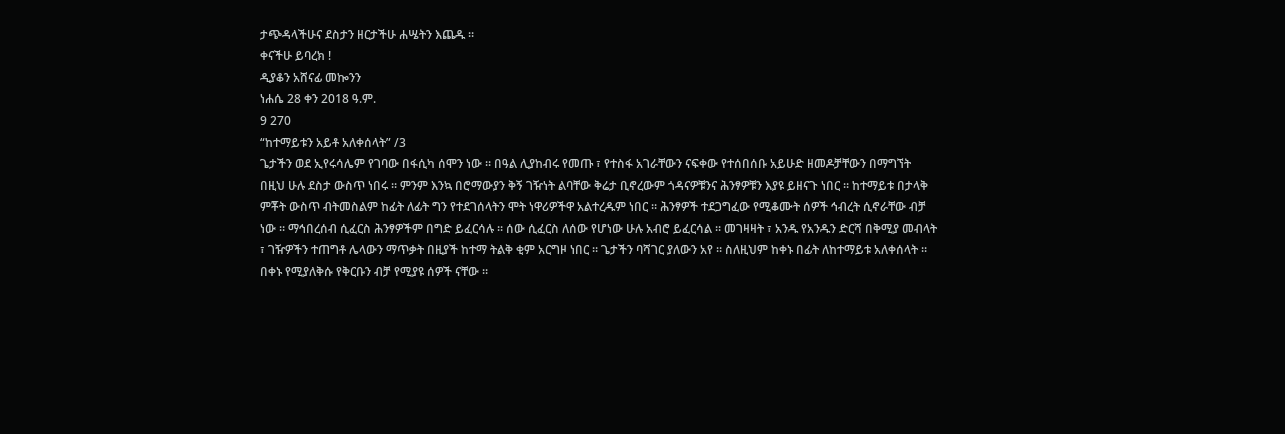ታጭዳላችሁና ደስታን ዘርታችሁ ሐሤትን እጨዱ ።
ቀናችሁ ይባረክ !
ዲያቆን አሸናፊ መኰንን
ነሐሴ 28 ቀን 2018 ዓ.ም.
9 270
“ከተማይቱን አይቶ አለቀሰላት” /3
ጌታችን ወደ ኢየሩሳሌም የገባው በፋሲካ ሰሞን ነው ። በዓል ሊያከብሩ የመጡ ፣ የተስፋ አገራቸውን ናፍቀው የተሰበሰቡ አይሁድ ዘመዶቻቸውን በማግኘት በዚህ ሁሉ ደስታ ውስጥ ነበሩ ። ምንም እንኳ በሮማውያን ቅኝ ገዥነት ልባቸው ቅሬታ ቢኖረውም ጎዳናዎቹንና ሕንፃዎቹን እያዩ ይዘናጉ ነበር ። ከተማይቱ በታላቅ ምቾት ውስጥ ብትመስልም ከፊት ለፊት ግን የተደገሰላትን ሞት ነዋሪዎችዋ አልተረዱም ነበር ። ሕንፃዎች ተደጋግፈው የሚቆሙት ሰዎች ኅብረት ሲኖራቸው ብቻ ነው ። ማኅበረሰብ ሲፈርስ ሕንፃዎችም በግድ ይፈርሳሉ ። ሰው ሲፈርስ ለሰው የሆነው ሁሉ አብሮ ይፈርሳል ። መገዛዛት ፣ አንዱ የአንዱን ድርሻ በቅሚያ መብላት ፣ ገዥዎችን ተጠግቶ ሌላውን ማጥቃት በዚያች ከተማ ትልቅ ቂም አርግዞ ነበር ። ጌታችን ባሻገር ያለውን አየ ። ስለዚህም ከቀኑ በፊት ለከተማይቱ አለቀሰላት ። በቀኑ የሚያለቅሱ የቅርቡን ብቻ የሚያዩ ሰዎች ናቸው ።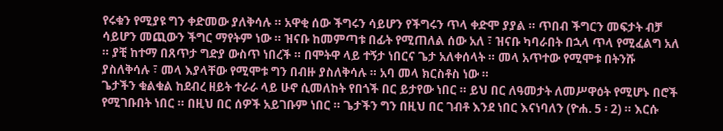የሩቁን የሚያዩ ግን ቀድመው ያለቅሳሉ ። አዋቂ ሰው ችግሩን ሳይሆን የችግሩን ጥላ ቀድሞ ያያል ። ጥበብ ችግርን መፍታት ብቻ ሳይሆን መጪውን ችግር ማየትም ነው ። ዝናቡ ከመምጣቱ በፊት የሚጠለል ሰው አለ ፣ ዝናቡ ካባራበት በኋላ ጥላ የሚፈልግ አለ ። ያቺ ከተማ በጸጥታ ግድያ ውስጥ ነበረች ። በሞትዋ ላይ ተኝታ ነበርና ጌታ አለቀሰላት ። መላ አጥተው የሚሞቱ በትንሹ ያስለቅሳሉ ፣ መላ እያላቸው የሚሞቱ ግን በብዙ ያስለቅሳሉ ። አባ መላ ክርስቶስ ነው ።
ጌታችን ቁልቁል ከደብረ ዘይት ተራራ ላይ ሁኖ ሲመለከት የበጎች በር ይታየው ነበር ። ይህ በር ለዓመታት ለመሥዋዕት የሚሆኑ በሮች የሚገቡበት ነበር ። በዚህ በር ሰዎች አይገቡም ነበር ። ጌታችን ግን በዚህ በር ገብቶ እንደ ነበር እናነባለን (ዮሐ. 5 ፡ 2) ። እርሱ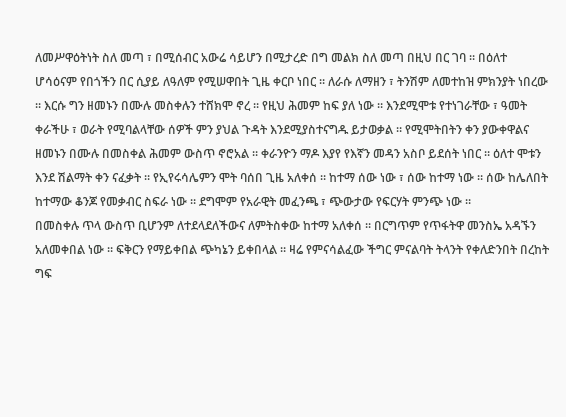ለመሥዋዕትነት ስለ መጣ ፣ በሚሰብር አውሬ ሳይሆን በሚታረድ በግ መልክ ስለ መጣ በዚህ በር ገባ ። በዕለተ ሆሳዕናም የበጎችን በር ሲያይ ለዓለም የሚሠዋበት ጊዜ ቀርቦ ነበር ። ለራሱ ለማዘን ፣ ትንሽም ለመተከዝ ምክንያት ነበረው ። እርሱ ግን ዘመኑን በሙሉ መስቀሉን ተሸክሞ ኖረ ። የዚህ ሕመም ከፍ ያለ ነው ። እንደሚሞቱ የተነገራቸው ፣ ዓመት ቀራችሁ ፣ ወራት የሚባልላቸው ሰዎች ምን ያህል ጉዳት እንደሚያስተናግዱ ይታወቃል ። የሚሞትበትን ቀን ያውቀዋልና ዘመኑን በሙሉ በመስቀል ሕመም ውስጥ ኖሮአል ። ቀራንዮን ማዶ እያየ የእኛን መዳን አስቦ ይደሰት ነበር ። ዕለተ ሞቱን እንደ ሽልማት ቀን ናፈቃት ። የኢየሩሳሌምን ሞት ባሰበ ጊዜ አለቀሰ ። ከተማ ሰው ነው ፣ ሰው ከተማ ነው ። ሰው ከሌለበት ከተማው ቆንጆ የመቃብር ስፍራ ነው ። ደግሞም የአራዊት መፈንጫ ፣ ጭውታው የፍርሃት ምንጭ ነው ።
በመስቀሉ ጥላ ውስጥ ቢሆንም ለተደላደለችውና ለምትስቀው ከተማ አለቀሰ ። በርግጥም የጥፋትዋ መንስኤ አዳኙን አለመቀበል ነው ። ፍቅርን የማይቀበል ጭካኔን ይቀበላል ። ዛሬ የምናሳልፈው ችግር ምናልባት ትላንት የቀለድንበት በረከት ግፍ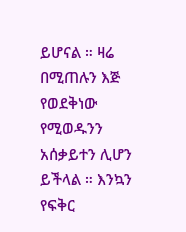ይሆናል ። ዛሬ በሚጠሉን እጅ የወደቅነው የሚወዱንን አሰቃይተን ሊሆን ይችላል ። እንኳን የፍቅር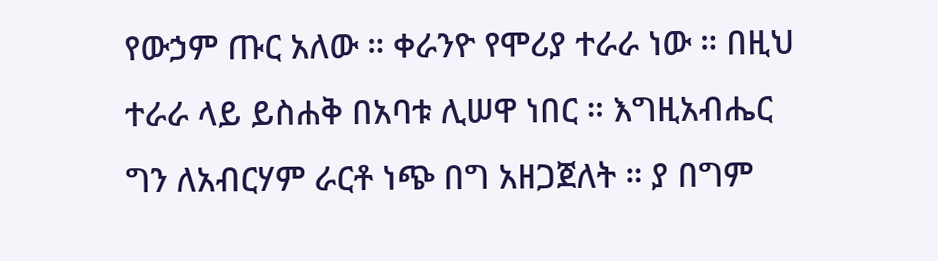የውኃም ጡር አለው ። ቀራንዮ የሞሪያ ተራራ ነው ። በዚህ ተራራ ላይ ይስሐቅ በአባቱ ሊሠዋ ነበር ። እግዚአብሔር ግን ለአብርሃም ራርቶ ነጭ በግ አዘጋጀለት ። ያ በግም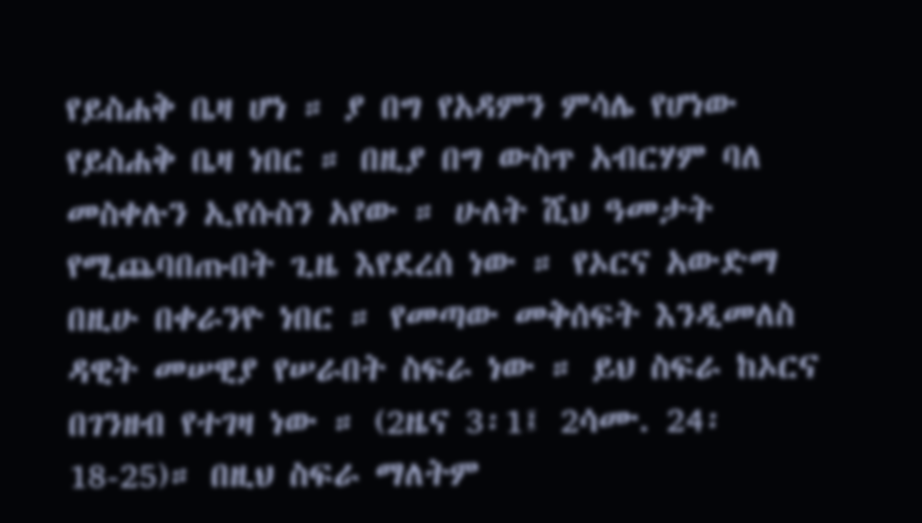የይስሐቅ ቤዛ ሆነ ። ያ በግ የአዳምን ምሳሌ የሆነው የይስሐቅ ቤዛ ነበር ። በዚያ በግ ውስጥ አብርሃም ባለ መስቀሉን ኢየሱስን አየው ። ሁለት ሺህ ዓመታት የሚጨባበጡበት ጊዜ እየደረሰ ነው ። የኦርና አውድማ በዚሁ በቀራንዮ ነበር ። የመጣው መቅሰፍት እንዲመለስ ዳዊት መሠዊያ የሠራበት ስፍራ ነው ። ይህ ስፍራ ከኦርና በገንዘብ የተገዛ ነው ። (2ዜና 3፡1፤ 2ሳሙ. 24፡18-25)። በዚህ ስፍራ ማለትም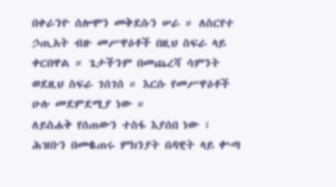በቀራንዮ ሰሎሞን መቅደሱን ሠራ ። ለስርየተ ኃጢአት ብዙ መሥዋዕቶች በዚህ ስፍራ ላይ ቀርበዋል ። ጌታችንም በመጨረሻ ሳምንት ወደዚህ ስፍራ ገሰገሰ ። እርሱ የመሥዋዕቶች ሁሉ መደምደሚያ ነው ።
ለይስሐቅ የሰጠውን ተስፋ እያሰበ ነው ፣ ሕዝቡን በመቈጠሩ ምክንያት በዳዊት ላይ ቍጣ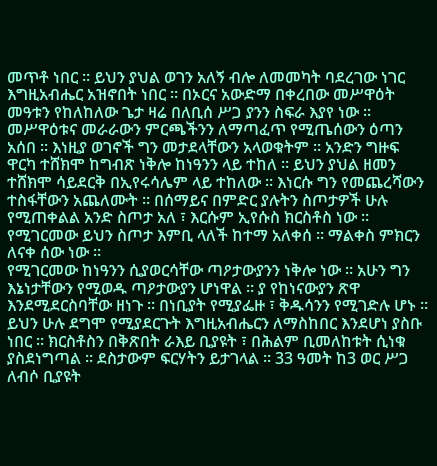መጥቶ ነበር ። ይህን ያህል ወገን አለኝ ብሎ ለመመካት ባደረገው ነገር እግዚአብሔር አዝኖበት ነበር ። በኦርና አውድማ በቀረበው መሥዋዕት መዓቱን የከለከለው ጌታ ዛሬ በለቢሰ ሥጋ ያንን ስፍራ እያየ ነው ። መሥዋዕቱና መራራውን ምርጫችንን ለማጣፈጥ የሚጤሰውን ዕጣን አሰበ ። እነዚያ ወገኖች ግን መታደላቸውን አላወቁትም ። አንድን ግዙፍ ዋርካ ተሸክሞ ከግብጽ ነቅሎ ከነዓንን ላይ ተከለ ። ይህን ያህል ዘመን ተሸክሞ ሳይደርቅ በኢየሩሳሌም ላይ ተከለው ። እነርሱ ግን የመጨረሻውን ተስፋቸውን አጨለሙት ። በሰማይና በምድር ያሉትን ስጦታዎች ሁሉ የሚጠቀልል አንድ ስጦታ አለ ፣ እርሱም ኢየሱስ ክርስቶስ ነው ። የሚገርመው ይህን ስጦታ እምቢ ላለች ከተማ አለቀሰ ። ማልቀስ ምክርን ለናቀ ሰው ነው ።
የሚገርመው ከነዓንን ሲያወርሳቸው ጣዖታውያንን ነቅሎ ነው ። አሁን ግን እኔነታቸውን የሚወዱ ጣዖታውያን ሆነዋል ። ያ የከነናውያን ጽዋ እንደሚደርስባቸው ዘነጉ ። በነቢያት የሚያፌዙ ፣ ቅዱሳንን የሚገድሉ ሆኑ ። ይህን ሁሉ ደግሞ የሚያደርጉት እግዚአብሔርን ለማስከበር እንደሆነ ያስቡ ነበር ። ክርስቶስን በቅጽበት ራእይ ቢያዩት ፣ በሕልም ቢመለከቱት ሲነቁ ያስደነግጣል ። ደስታውም ፍርሃትን ይታገላል ። 33 ዓመት ከ3 ወር ሥጋ ለብሶ ቢያዩት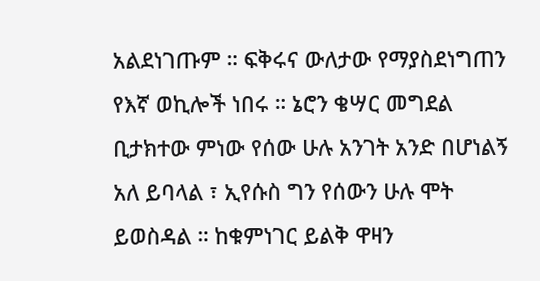አልደነገጡም ። ፍቅሩና ውለታው የማያስደነግጠን የእኛ ወኪሎች ነበሩ ። ኔሮን ቄሣር መግደል ቢታክተው ምነው የሰው ሁሉ አንገት አንድ በሆነልኝ አለ ይባላል ፣ ኢየሱስ ግን የሰውን ሁሉ ሞት ይወስዳል ። ከቁምነገር ይልቅ ዋዛን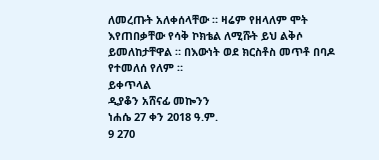ለመረጡት አለቀሰላቸው ። ዛሬም የዘላለም ሞት እየጠበቃቸው የሳቅ ኮክቴል ለሚሹት ይህ ልቅሶ ይመለከታቸዋል ። በእውነት ወደ ክርስቶስ መጥቶ በባዶ የተመለሰ የለም ።
ይቀጥላል
ዲያቆን አሸናፊ መኰንን
ነሐሴ 27 ቀን 2018 ዓ.ም.
9 270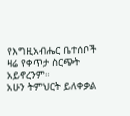የእግዚአብሔር ቤተሰቦች
ዛሬ የቀጥታ ስርጭት አይኖረንም።
አሁን ትምህርት ይለቀቃል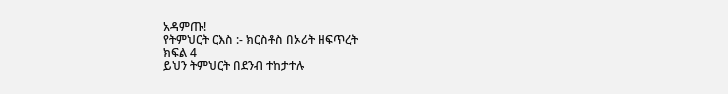አዳምጡ!
የትምህርት ርእስ :- ክርስቶስ በኦሪት ዘፍጥረት
ክፍል 4
ይህን ትምህርት በደንብ ተከታተሉ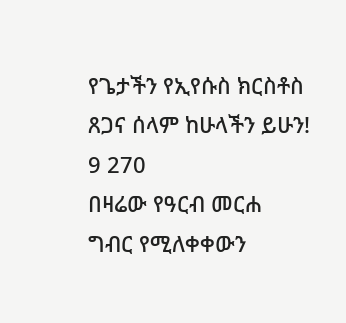የጌታችን የኢየሱስ ክርስቶስ ጸጋና ሰላም ከሁላችን ይሁን!
9 270
በዛሬው የዓርብ መርሐ ግብር የሚለቀቀውን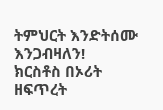ትምህርት እንድትሰሙ እንጋብዛለን!
ክርስቶስ በኦሪት ዘፍጥረት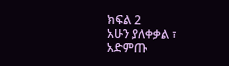ክፍል 2
አሁን ያለቀቃል ፣ አድምጡ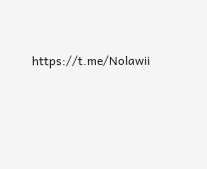https://t.me/Nolawii